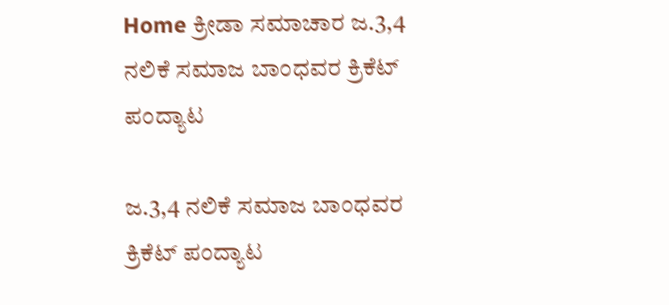Home ಕ್ರೀಡಾ ಸಮಾಚಾರ ಜ.3,4 ನಲಿಕೆ ಸಮಾಜ ಬಾಂಧವರ ಕ್ರಿಕೆಟ್ ಪಂದ್ಯಾಟ

ಜ.3,4 ನಲಿಕೆ ಸಮಾಜ ಬಾಂಧವರ ಕ್ರಿಕೆಟ್ ಪಂದ್ಯಾಟ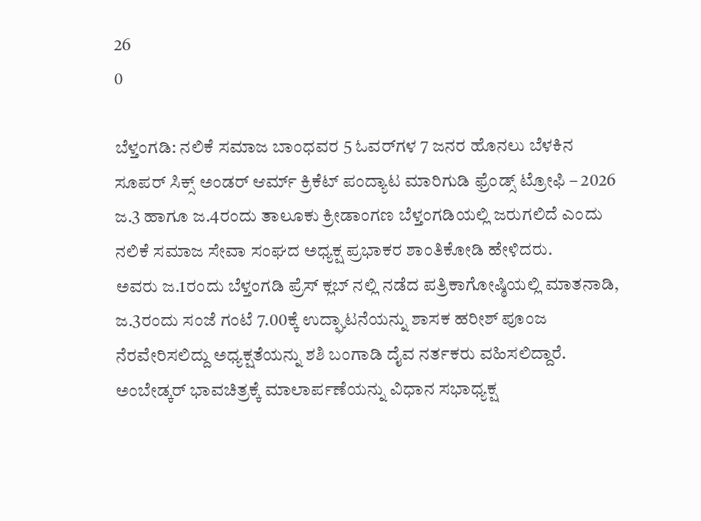26
0

ಬೆಳ್ತಂಗಡಿ: ನಲಿಕೆ ಸಮಾಜ ಬಾಂಧವರ 5 ಓವರ್‌ಗಳ 7 ಜನರ ಹೊನಲು ಬೆಳಕಿನ ಸೂಪರ್ ಸಿಕ್ಸ್ ಅಂಡರ್ ಆರ್ಮ್ ಕ್ರಿಕೆಟ್‌ ಪಂದ್ಯಾಟ ಮಾರಿಗುಡಿ ಫ್ರೆಂಡ್ಸ್ ಟ್ರೋಫಿ – 2026 ಜ.3 ಹಾಗೂ ಜ.4ರಂದು ತಾಲೂಕು ಕ್ರೀಡಾಂಗಣ ಬೆಳ್ತಂಗಡಿಯಲ್ಲಿ ಜರುಗಲಿದೆ ಎಂದು ನಲಿಕೆ ಸಮಾಜ ಸೇವಾ ಸಂಘದ ಅಧ್ಯಕ್ಷ ಪ್ರಭಾಕರ ಶಾಂತಿಕೋಡಿ ಹೇಳಿದರು.
ಅವರು ಜ.1ರಂದು ಬೆಳ್ತಂಗಡಿ ಪ್ರೆಸ್ ಕ್ಲಬ್ ನಲ್ಲಿ ನಡೆದ ಪತ್ರಿಕಾಗೋಷ್ಠಿಯಲ್ಲಿ ಮಾತನಾಡಿ, ಜ.3ರಂದು ಸಂಜೆ ಗಂಟೆ 7.00ಕ್ಕೆ ಉದ್ಘಾಟನೆಯನ್ನು ಶಾಸಕ ಹರೀಶ್ ಪೂಂಜ ನೆರವೇರಿಸಲಿದ್ದು ಅಧ್ಯಕ್ಷತೆಯನ್ನು ಶಶಿ ಬಂಗಾಡಿ ದೈವ ನರ್ತಕರು ವಹಿಸಲಿದ್ದಾರೆ.
ಅಂಬೇಡ್ಕರ್ ಭಾವಚಿತ್ರಕ್ಕೆ ಮಾಲಾರ್ಪಣೆಯನ್ನು ವಿಧಾನ ಸಭಾಧ್ಯಕ್ಷ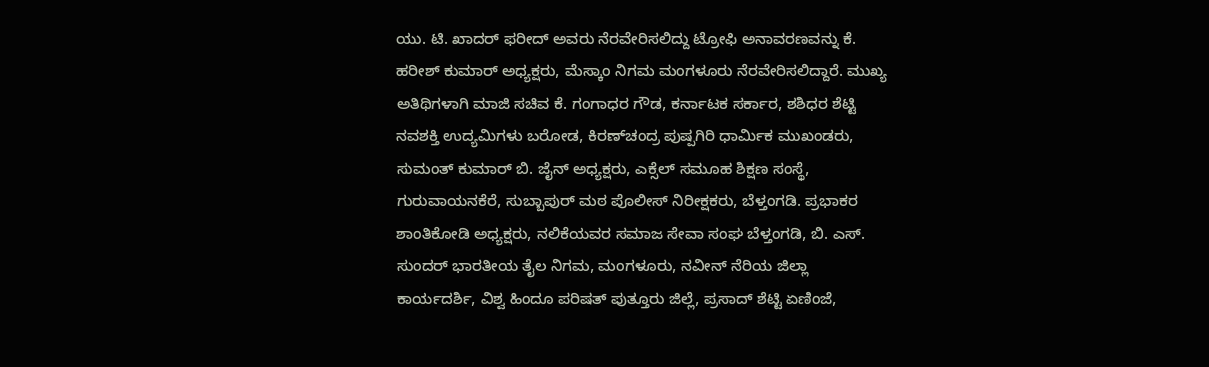ಯು. ಟಿ. ಖಾದರ್ ಫರೀದ್ ಅವರು ನೆರವೇರಿಸಲಿದ್ದು ಟ್ರೋಫಿ ಅನಾವರಣವನ್ನು ಕೆ. ಹರೀಶ್ ಕುಮಾರ್ ಅಧ್ಯಕ್ಷರು, ಮೆಸ್ಕಾಂ ನಿಗಮ ಮಂಗಳೂರು ನೆರವೇರಿಸಲಿದ್ದಾರೆ. ಮುಖ್ಯ ಅತಿಥಿಗಳಾಗಿ ಮಾಜಿ ಸಚಿವ ಕೆ. ಗಂಗಾಧರ ಗೌಡ, ಕರ್ನಾಟಕ ಸರ್ಕಾರ, ಶಶಿಧರ ಶೆಟ್ಟಿ ನವಶಕ್ತಿ ಉದ್ಯಮಿಗಳು ಬರೋಡ, ಕಿರಣ್‌ಚಂದ್ರ ಪುಷ್ಪಗಿರಿ ಧಾರ್ಮಿಕ ಮುಖಂಡರು, ಸುಮಂತ್ ಕುಮಾರ್ ಬಿ. ಜೈನ್ ಅಧ್ಯಕ್ಷರು, ಎಕ್ಸೆಲ್ ಸಮೂಹ ಶಿಕ್ಷಣ ಸಂಸ್ಥೆ, ಗುರುವಾಯನಕೆರೆ, ಸುಬ್ಬಾಪುರ್ ಮಠ ಪೊಲೀಸ್ ನಿರೀಕ್ಷಕರು, ಬೆಳ್ತಂಗಡಿ. ಪ್ರಭಾಕರ ಶಾಂತಿಕೋಡಿ ಅಧ್ಯಕ್ಷರು, ನಲಿಕೆಯವರ ಸಮಾಜ ಸೇವಾ ಸಂಘ ಬೆಳ್ತಂಗಡಿ, ಬಿ. ಎಸ್. ಸುಂದರ್ ಭಾರತೀಯ ತೈಲ ನಿಗಮ, ಮಂಗಳೂರು, ನವೀನ್ ನೆರಿಯ ಜಿಲ್ಲಾ ಕಾರ್ಯದರ್ಶಿ, ವಿಶ್ವ ಹಿಂದೂ ಪರಿಷತ್ ಪುತ್ತೂರು ಜಿಲ್ಲೆ, ಪ್ರಸಾದ್‌ ಶೆಟ್ಟಿ ಏಣಿಂಜೆ,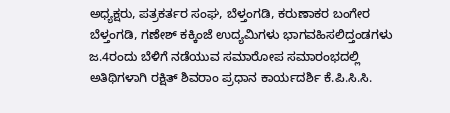ಅಧ್ಯಕ್ಷರು, ಪತ್ರಕರ್ತರ ಸಂಘ, ಬೆಳ್ತಂಗಡಿ, ಕರುಣಾಕರ ಬಂಗೇರ ಬೆಳ್ತಂಗಡಿ, ಗಣೇಶ್ ಕಕ್ಕಿಂಜೆ ಉದ್ಯಮಿಗಳು ಭಾಗವಹಿಸಲಿದ್ತಂಡಗಳು
ಜ.4ರಂದು ಬೆಳಿಗೆ ನಡೆಯುವ ಸಮಾರೋಪ ಸಮಾರಂಭದಲ್ಲಿ ಅತಿಥಿಗಳಾಗಿ ರಕ್ಷಿತ್ ಶಿವರಾಂ ಪ್ರಧಾನ ಕಾರ್ಯದರ್ಶಿ ಕೆ.ಪಿ.ಸಿ.ಸಿ.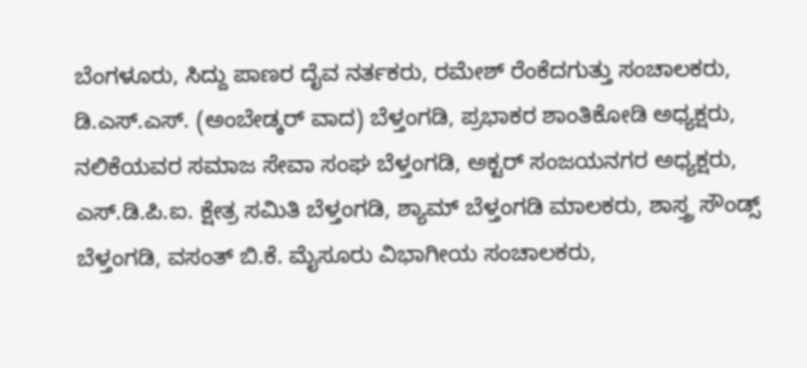ಬೆಂಗಳೂರು, ಸಿದ್ದು ಪಾಣರ ದೈವ ನರ್ತಕರು, ರಮೇಶ್ ರೆಂಕೆದಗುತ್ತು ಸಂಚಾಲಕರು, ಡಿ.ಎಸ್.ಎಸ್. (ಅಂಬೇಡ್ಕರ್ ವಾದ) ಬೆಳ್ತಂಗಡಿ, ಪ್ರಭಾಕರ ಶಾಂತಿಕೋಡಿ ಅಧ್ಯಕ್ಷರು, ನಲಿಕೆಯವರ ಸಮಾಜ ಸೇವಾ ಸಂಘ ಬೆಳ್ತಂಗಡಿ, ಅಕ್ಟರ್ ಸಂಜಯನಗರ ಅಧ್ಯಕ್ಷರು, ಎಸ್.ಡಿ.ಪಿ.ಐ. ಕ್ಷೇತ್ರ ಸಮಿತಿ ಬೆಳ್ತಂಗಡಿ, ಶ್ಯಾಮ್ ಬೆಳ್ತಂಗಡಿ ಮಾಲಕರು, ಶಾಸ್ತ್ರ ಸೌಂಡ್ಸ್ ಬೆಳ್ತಂಗಡಿ, ವಸಂತ್ ಬಿ.ಕೆ. ಮೈಸೂರು ವಿಭಾಗೀಯ ಸಂಚಾಲಕರು,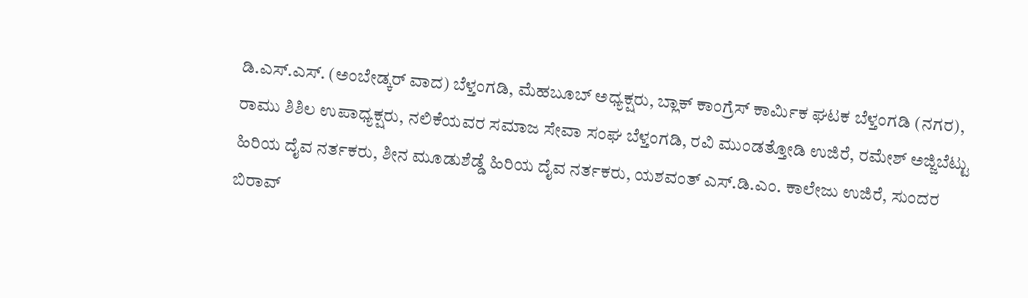ಡಿ.ಎಸ್.ಎಸ್. (ಅಂಬೇಡ್ಕರ್ ವಾದ) ಬೆಳ್ತಂಗಡಿ, ಮೆಹಬೂಬ್ ಅಧ್ಯಕ್ಷರು, ಬ್ಲಾಕ್ ಕಾಂಗ್ರೆಸ್ ಕಾರ್ಮಿಕ ಘಟಕ ಬೆಳ್ತಂಗಡಿ (ನಗರ), ರಾಮು ಶಿಶಿಲ ಉಪಾಧ್ಯಕ್ಷರು, ನಲಿಕೆಯವರ ಸಮಾಜ ಸೇವಾ ಸಂಘ ಬೆಳ್ತಂಗಡಿ, ರವಿ ಮುಂಡತ್ತೋಡಿ ಉಜಿರೆ, ರಮೇಶ್ ಅಜ್ಜಿಬೆಟ್ಟು ಹಿರಿಯ ದೈವ ನರ್ತಕರು, ಶೀನ ಮೂಡುಶೆಡ್ಡೆ ಹಿರಿಯ ದೈವ ನರ್ತಕರು, ಯಶವಂತ್ ಎಸ್.ಡಿ.ಎಂ. ಕಾಲೇಜು ಉಜಿರೆ, ಸುಂದರ ಬಿರಾವ್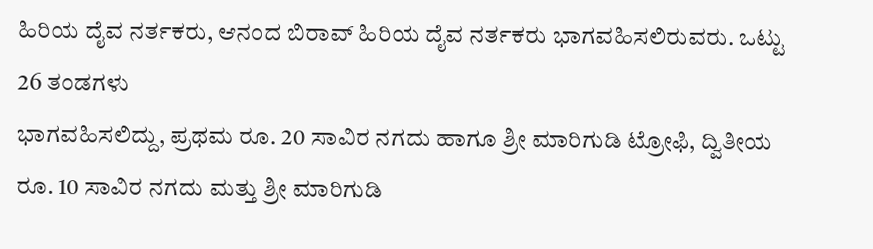ಹಿರಿಯ ದೈವ ನರ್ತಕರು, ಆನಂದ ಬಿರಾವ್ ಹಿರಿಯ ದೈವ ನರ್ತಕರು ಭಾಗವಹಿಸಲಿರುವರು. ಒಟ್ಟು 26 ತಂಡಗಳು
ಭಾಗವಹಿಸಲಿದ್ದು, ಪ್ರಥಮ ರೂ. 20 ಸಾವಿರ ನಗದು ಹಾಗೂ ಶ್ರೀ ಮಾರಿಗುಡಿ ಟ್ರೋಫಿ, ದ್ವಿತೀಯ ರೂ. 10 ಸಾವಿರ ನಗದು ಮತ್ತು ಶ್ರೀ ಮಾರಿಗುಡಿ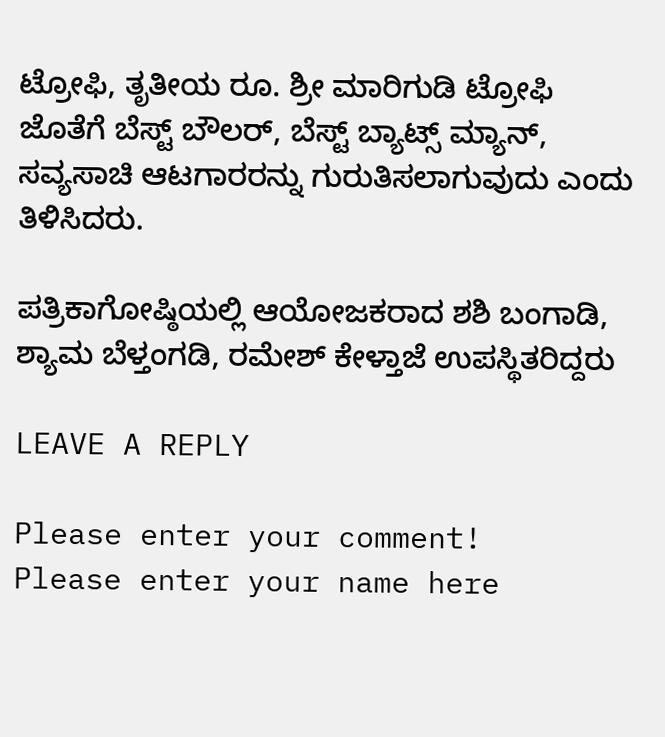ಟ್ರೋಫಿ, ತೃತೀಯ ರೂ. ಶ್ರೀ ಮಾರಿಗುಡಿ ಟ್ರೋಫಿ ಜೊತೆಗೆ ಬೆಸ್ಟ್ ಬೌಲ‌ರ್, ಬೆಸ್ಟ್ ಬ್ಯಾಟ್ಸ್ ಮ್ಯಾನ್, ಸವ್ಯಸಾಚಿ ಆಟಗಾರರನ್ನು ಗುರುತಿಸಲಾಗುವುದು ಎಂದು ತಿಳಿಸಿದರು.

ಪತ್ರಿಕಾಗೋಷ್ಠಿಯಲ್ಲಿ ಆಯೋಜಕರಾದ ಶಶಿ ಬಂಗಾಡಿ, ಶ್ಯಾಮ ಬೆಳ್ತಂಗಡಿ, ರಮೇಶ್ ಕೇಳ್ತಾಜೆ ಉಪಸ್ಥಿತರಿದ್ದರು

LEAVE A REPLY

Please enter your comment!
Please enter your name here